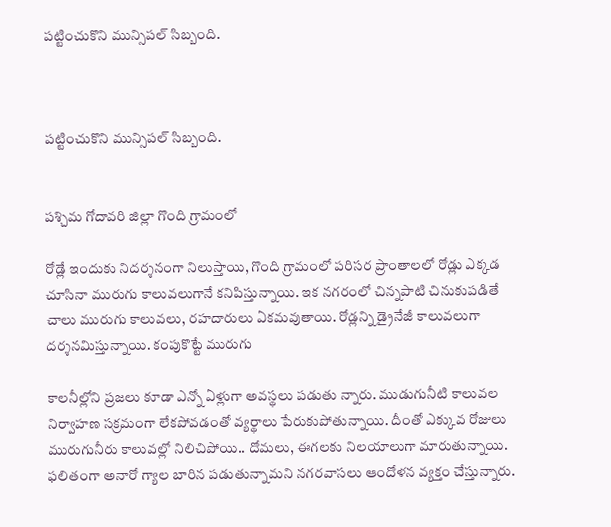పట్టించుకొని మున్సిపల్ సిబ్బంది.



పట్టించుకొని మున్సిపల్ సిబ్బంది.


పశ్చిమ గోదావరి జిల్లా గొంది గ్రామంలో

రోడ్లే ఇందుకు నిదర్శనంగా నిలుస్తాయి, గొంది గ్రామంలో పరిసర ప్రాంతాలలో రోడ్లు ఎక్కడ చూసినా మురుగు కాలువలుగానే కనిపిస్తున్నాయి. ఇక నగరంలో చిన్నపాటి చినుకుపడితే చాలు మురుగు కాలువలు, రహదారులు ఏకమవుతాయి. రోడ్లన్ని డ్రైనేజీ కాలువలుగా దర్శనమిస్తున్నాయి. కంపుకొట్టే మురుగు

కాలనీల్లోని ప్రజలు కూడా ఎన్నో ఏళ్లుగా అవస్థలు పడుతు న్నారు. ముడుగునీటి కాలువల నిర్వాహణ సక్రమంగా లేకపోవడంతో వ్యర్థాలు పేరుకుపోతున్నాయి. దీంతో ఎక్కువ రోజులు మురుగునీరు కాలువల్లో నిలిచిపోయి.. దోమలు, ఈగలకు నిలయాలుగా మారుతున్నాయి. ఫలితంగా అనారో గ్యాల బారిన పడుతున్నామని నగరవాసలు ఆందోళన వ్యక్తం చేస్తున్నారు.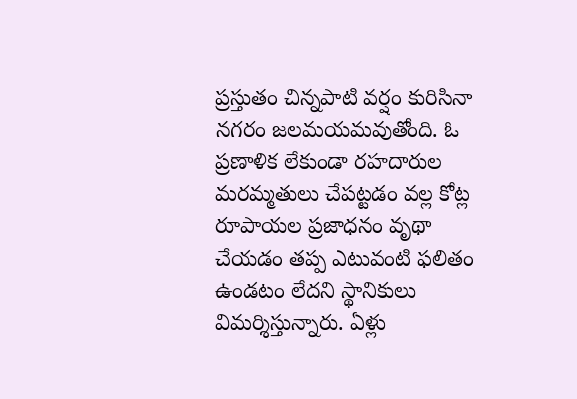ప్రస్తుతం చిన్నపాటి వర్షం కురిసినా నగరం జలమయమవుతోంది. ఓ ప్రణాళిక లేకుండా రహదారుల మరమ్మతులు చేపట్టడం వల్ల కోట్ల రూపాయల ప్రజాధనం వృథా చేయడం తప్ప ఎటువంటి ఫలితం ఉండటం లేదని స్థానికులు విమర్శిస్తున్నారు. ఏళ్లు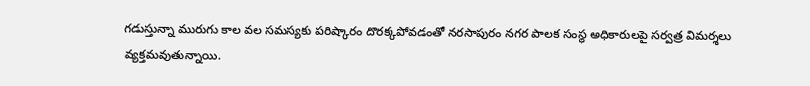గడుస్తున్నా మురుగు కాల వల సమస్యకు పరిష్కారం దొరక్కపోవడంతో నరసాపురం నగర పాలక సంస్థ అధికారులపై సర్వత్ర విమర్శలు వ్యక్తమవుతున్నాయి.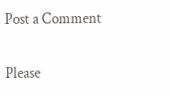Post a Comment

Please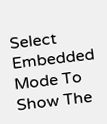Select Embedded Mode To Show The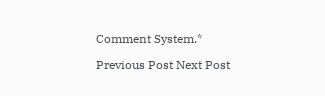Comment System.*

Previous Post Next Post